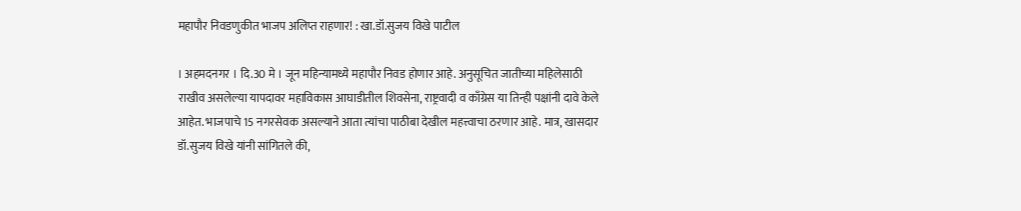महापौर निवडणुकीत भाजप अलिप्त राहणार! : खा.डॉ.सुजय विखे पाटील

। अहमदनगर । दि.30 मे । जून महिन्यामध्ये महापौर निवड होणार आहे. अनुसूचित जातीच्या महिलेसाठी राखीव असलेल्या यापदावर महाविकास आघाडीतील शिवसेना, राष्ट्रवादी व काँग्रेस या तिन्ही पक्षांनी दावे केले आहेत. भाजपाचे 15 नगरसेवक असल्याने आता त्यांचा पाठीबा देखील महत्त्वाचा ठरणार आहे. मात्र, खासदार डॉ.सुजय विखे यांनी सांगितले की,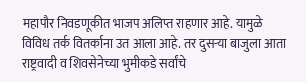महापौर निवडणूकीत भाजप अलिप्त राहणार आहे. यामुळे विविध तर्क वितर्काना उत आला आहे. तर दुसर्‍या बाजुला आता राष्ट्रवादी व शिवसेनेच्या भुमीकडे सर्वांचे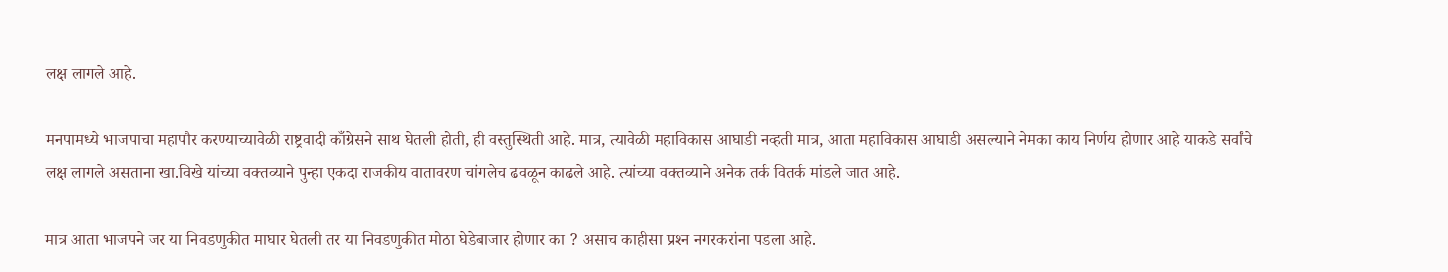लक्ष लागले आहे.

मनपामध्ये भाजपाचा महापौर करण्याच्यावेळी राष्ट्रवादी काँग्रेसने साथ घेतली होती, ही वस्तुस्थिती आहे. मात्र, त्यावेळी महाविकास आघाडी नव्हती मात्र, आता महाविकास आघाडी असल्याने नेमका काय निर्णय होणार आहे याकडे सर्वांचे लक्ष लागले असताना खा.विखे यांच्या वक्तव्याने पुन्हा एकदा राजकीय वातावरण चांगलेच ढवळून काढले आहे. त्यांच्या वक्तव्याने अनेक तर्क वितर्क मांडले जात आहे.

मात्र आता भाजपने जर या निवडणुकीत माघार घेतली तर या निवडणुकीत मोठा घेडेबाजार होणार का ? असाच काहीसा प्रश्‍न नगरकरांना पडला आहे.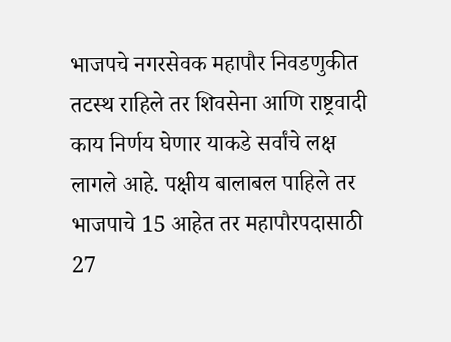भाजपचे नगरसेवक महापौर निवडणुकीत तटस्थ राहिले तर शिवसेना आणि राष्ट्रवादी काय निर्णय घेणार याकडे सर्वांचे लक्ष लागले आहे. पक्षीय बालाबल पाहिले तर  भाजपाचे 15 आहेत तर महापौरपदासाठी 27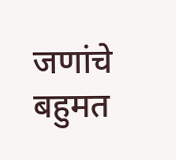जणांचे बहुमत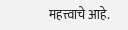महत्त्वाचे आहे.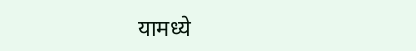यामध्ये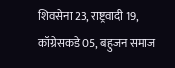शिवसेना 23, राष्ट्रवादी 19, कॉग्रेसकडे 05, बहुजन समाज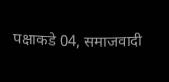पक्षाकडे 04, समाजवादी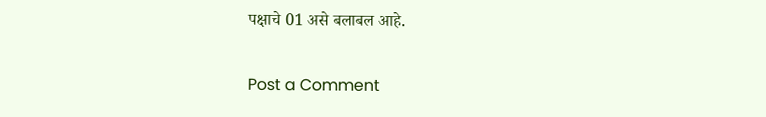पक्षाचे 01 असे बलाबल आहे.

Post a Comment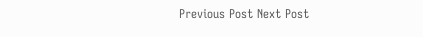Previous Post Next Post